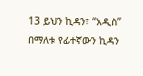13 ይህን ኪዳን፣ “አዲስ” በማለቱ የፊተኛውን ኪዳን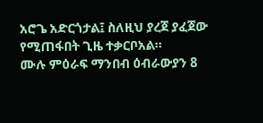አሮጌ አድርጎታል፤ ስለዚህ ያረጀ ያፈጀው የሚጠፋበት ጊዜ ተቃርቦአል።
ሙሉ ምዕራፍ ማንበብ ዕብራውያን 8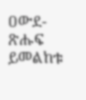ዐውደ-ጽሑፍ ይመልከቱ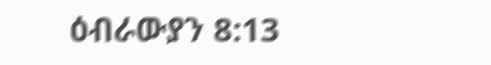ዕብራውያን 8:13